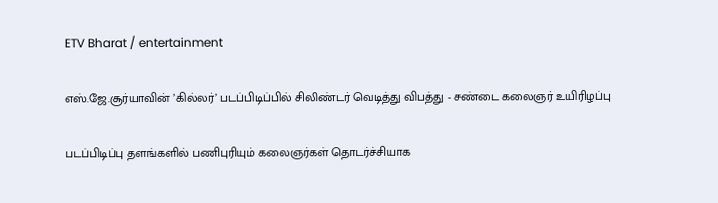ETV Bharat / entertainment

எஸ்.ஜே.சூர்யாவின் ’கில்லர்’ படப்பிடிப்பில் சிலிண்டர் வெடித்து விபத்து - சண்டை கலைஞர் உயிரிழப்பு

படப்பிடிப்பு தளங்களில் பணிபுரியும் கலைஞர்கள் தொடர்ச்சியாக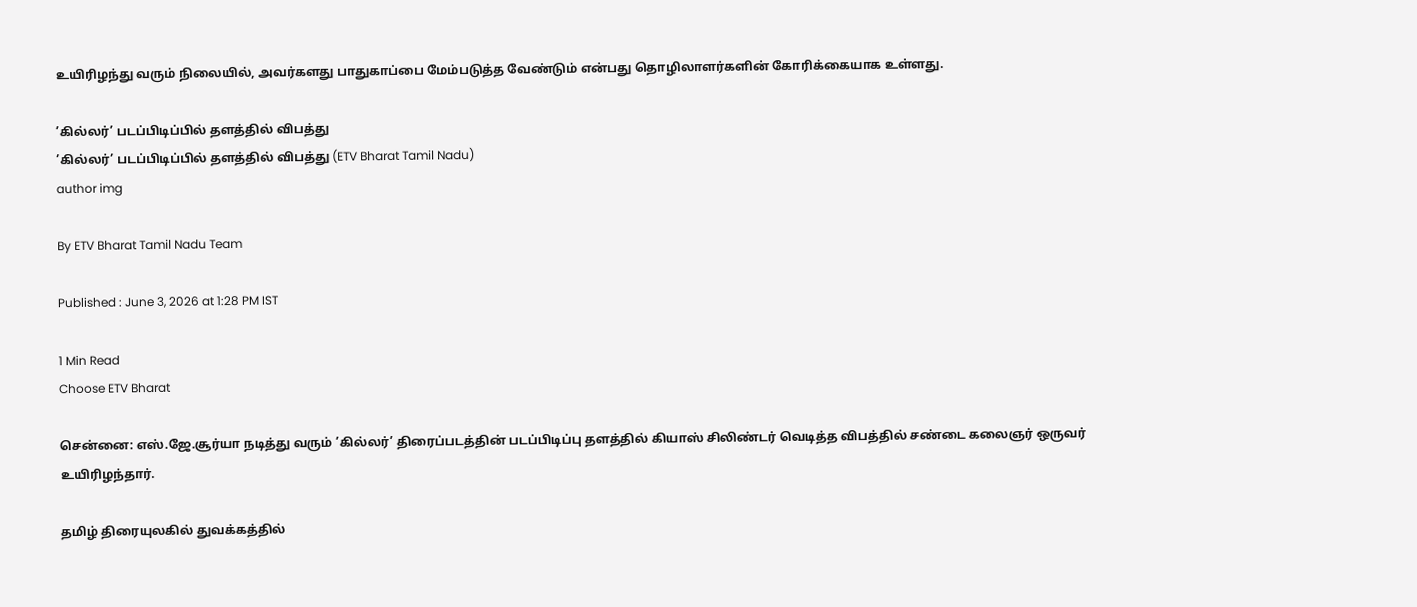உயிரிழந்து வரும் நிலையில், அவர்களது பாதுகாப்பை மேம்படுத்த வேண்டும் என்பது தொழிலாளர்களின் கோரிக்கையாக உள்ளது.

’கில்லர்’ படப்பிடிப்பில் தளத்தில் விபத்து
’கில்லர்’ படப்பிடிப்பில் தளத்தில் விபத்து (ETV Bharat Tamil Nadu)
author img

By ETV Bharat Tamil Nadu Team

Published : June 3, 2026 at 1:28 PM IST

1 Min Read
Choose ETV Bharat

சென்னை: எஸ்.ஜே.சூர்யா நடித்து வரும் ’கில்லர்’ திரைப்படத்தின் படப்பிடிப்பு தளத்தில் கியாஸ் சிலிண்டர் வெடித்த விபத்தில் சண்டை கலைஞர் ஒருவர் உயிரிழந்தார்.

தமிழ் திரையுலகில் துவக்கத்தில்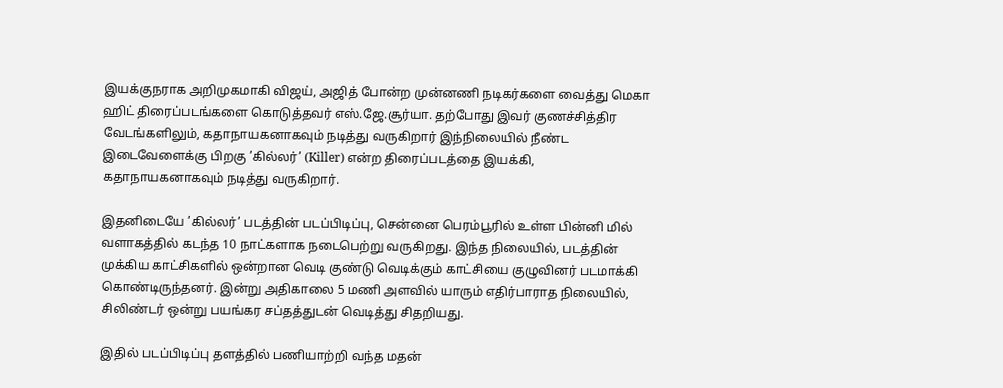இயக்குநராக அறிமுகமாகி விஜய், அஜித் போன்ற முன்னணி நடிகர்களை வைத்து மெகா ஹிட் திரைப்படங்களை கொடுத்தவர் எஸ்.ஜே.சூர்யா. தற்போது இவர் குணச்சித்திர வேடங்களிலும், கதாநாயகனாகவும் நடித்து வருகிறார் இந்நிலையில் நீண்ட இடைவேளைக்கு பிறகு ’கில்லர்’ (Killer) என்ற திரைப்படத்தை இயக்கி, கதாநாயகனாகவும் நடித்து வருகிறார்.

இதனிடையே ’கில்லர்’ படத்தின் படப்பிடிப்பு, சென்னை பெரம்பூரில் உள்ள பின்னி மில் வளாகத்தில் கடந்த 10 நாட்களாக நடைபெற்று வருகிறது. இந்த நிலையில், படத்தின் முக்கிய காட்சிகளில் ஒன்றான வெடி குண்டு வெடிக்கும் காட்சியை குழுவினர் படமாக்கி கொண்டிருந்தனர். இன்று அதிகாலை 5 மணி அளவில் யாரும் எதிர்பாராத நிலையில், சிலிண்டர் ஒன்று பயங்கர சப்தத்துடன் வெடித்து சிதறியது.

இதில் படப்பிடிப்பு தளத்தில் பணியாற்றி வந்த மதன்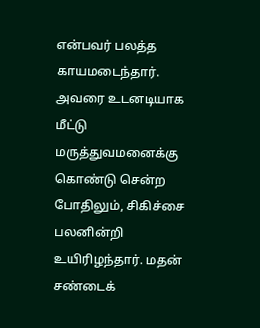என்பவர் பலத்த காயமடைந்தார். அவரை உடனடியாக மீட்டு மருத்துவமனைக்கு கொண்டு சென்ற போதிலும், சிகிச்சை பலனின்றி உயிரிழந்தார். மதன் சண்டைக்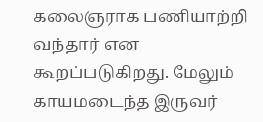கலைஞராக பணியாற்றி வந்தார் என கூறப்படுகிறது. மேலும் காயமடைந்த இருவர்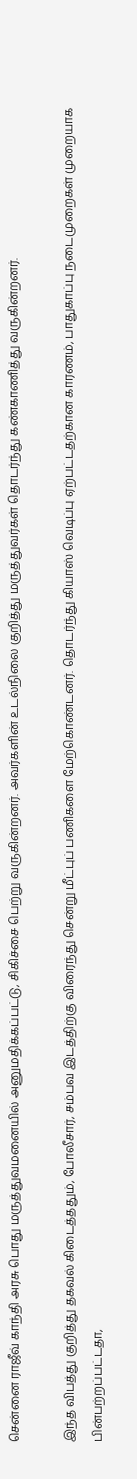சென்னை ராஜீவ் காந்தி அரசு பொது மருத்துவமனையில் அனுமதிக்கப்பட்டு, சிகிச்சை பெற்று வருகின்றனர். அவர்களின் உடல்நிலை குறித்து மருத்துவர்கள் தொடர்ந்து கண்காணித்து வருகின்றனர்.

இந்த விபத்து குறித்து தகவல் கிடைத்ததும், போலீசார், சம்பவ இடத்திற்கு விரைந்து சென்று மீட்புப் பணிகளை மேற்கொண்டனர். தொடர்ந்து கியாஸ் வெடிப்பு ஏற்பட்டதற்கான காரணம், பாதுகாப்பு நடைமுறைகள் முறையாக பின்பற்றப்பட்டதா,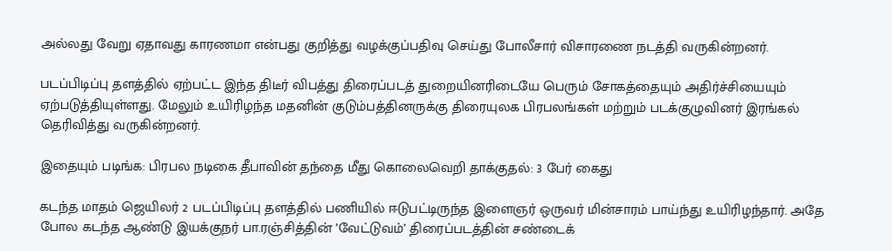அல்லது வேறு ஏதாவது காரணமா என்பது குறித்து வழக்குப்பதிவு செய்து போலீசார் விசாரணை நடத்தி வருகின்றனர்.

படப்பிடிப்பு தளத்தில் ஏற்பட்ட இந்த திடீர் விபத்து திரைப்படத் துறையினரிடையே பெரும் சோகத்தையும் அதிர்ச்சியையும் ஏற்படுத்தியுள்ளது. மேலும் உயிரிழந்த மதனின் குடும்பத்தினருக்கு திரையுலக பிரபலங்கள் மற்றும் படக்குழுவினர் இரங்கல் தெரிவித்து வருகின்றனர்.

இதையும் படிங்க: பிரபல நடிகை தீபாவின் தந்தை மீது கொலைவெறி தாக்குதல்: 3 பேர் கைது

கடந்த மாதம் ஜெயிலர் 2 படப்பிடிப்பு தளத்தில் பணியில் ஈடுபட்டிருந்த இளைஞர் ஒருவர் மின்சாரம் பாய்ந்து உயிரிழந்தார். அதே போல கடந்த ஆண்டு இயக்குநர் பா.ரஞ்சித்தின் ’வேட்டுவம்’ திரைப்படத்தின் சண்டைக்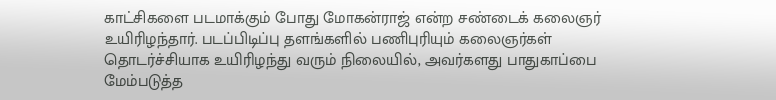காட்சிகளை படமாக்கும் போது மோகன்ராஜ் என்ற சண்டைக் கலைஞர் உயிரிழந்தார். படப்பிடிப்பு தளங்களில் பணிபுரியும் கலைஞர்கள் தொடர்ச்சியாக உயிரிழந்து வரும் நிலையில், அவர்களது பாதுகாப்பை மேம்படுத்த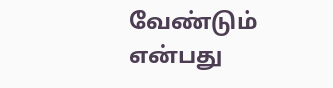வேண்டும் என்பது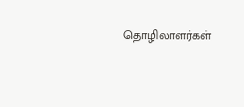தொழிலாளர்கள்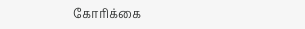கோரிக்கை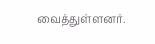வைத்துள்ளனர்.